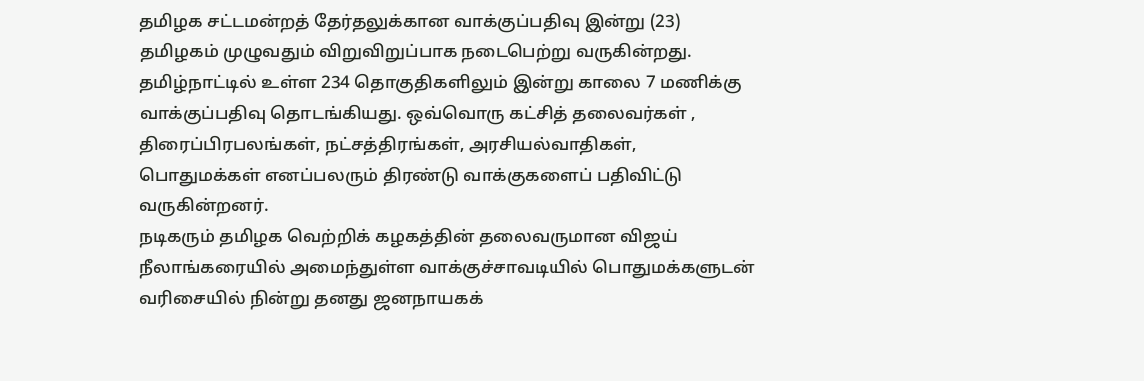தமிழக சட்டமன்றத் தேர்தலுக்கான வாக்குப்பதிவு இன்று (23) தமிழகம் முழுவதும் விறுவிறுப்பாக நடைபெற்று வருகின்றது.
தமிழ்நாட்டில் உள்ள 234 தொகுதிகளிலும் இன்று காலை 7 மணிக்கு வாக்குப்பதிவு தொடங்கியது. ஒவ்வொரு கட்சித் தலைவர்கள் , திரைப்பிரபலங்கள், நட்சத்திரங்கள், அரசியல்வாதிகள், பொதுமக்கள் எனப்பலரும் திரண்டு வாக்குகளைப் பதிவிட்டு வருகின்றனர்.
நடிகரும் தமிழக வெற்றிக் கழகத்தின் தலைவருமான விஜய் நீலாங்கரையில் அமைந்துள்ள வாக்குச்சாவடியில் பொதுமக்களுடன் வரிசையில் நின்று தனது ஜனநாயகக்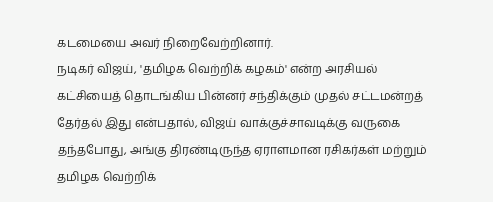கடமையை அவர் நிறைவேற்றினார்.
நடிகர் விஜய், 'தமிழக வெற்றிக் கழகம்' என்ற அரசியல் கட்சியைத் தொடங்கிய பின்னர் சந்திக்கும் முதல் சட்டமன்றத் தேர்தல் இது என்பதால், விஜய் வாக்குச்சாவடிக்கு வருகை தந்தபோது, அங்கு திரண்டிருந்த ஏராளமான ரசிகர்கள் மற்றும் தமிழக வெற்றிக்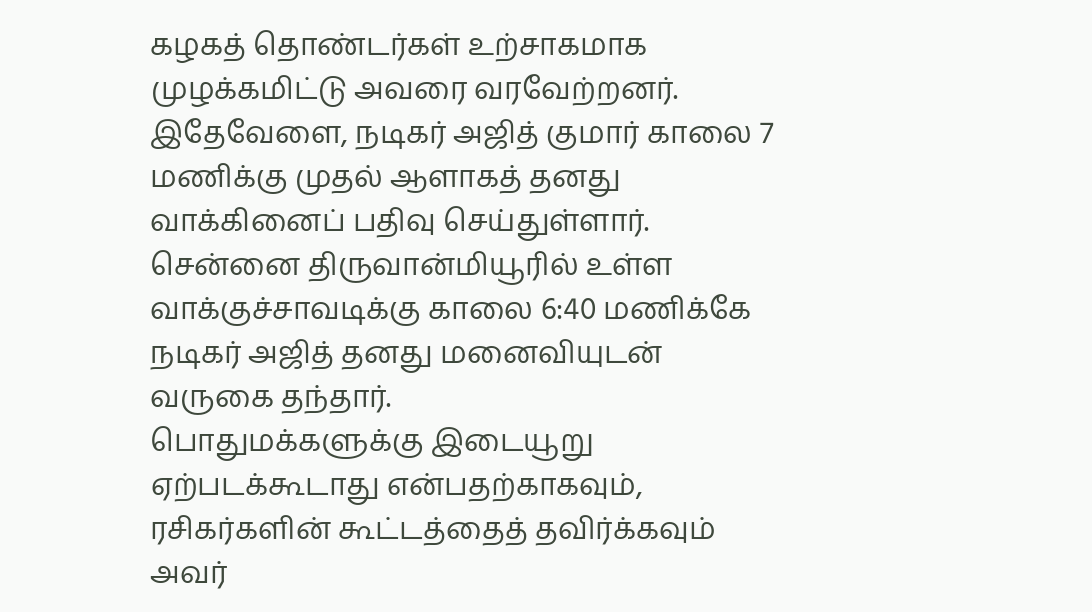கழகத் தொண்டர்கள் உற்சாகமாக முழக்கமிட்டு அவரை வரவேற்றனர்.
இதேவேளை, நடிகர் அஜித் குமார் காலை 7 மணிக்கு முதல் ஆளாகத் தனது வாக்கினைப் பதிவு செய்துள்ளார். சென்னை திருவான்மியூரில் உள்ள வாக்குச்சாவடிக்கு காலை 6:40 மணிக்கே நடிகர் அஜித் தனது மனைவியுடன் வருகை தந்தார்.
பொதுமக்களுக்கு இடையூறு ஏற்படக்கூடாது என்பதற்காகவும், ரசிகர்களின் கூட்டத்தைத் தவிர்க்கவும் அவர்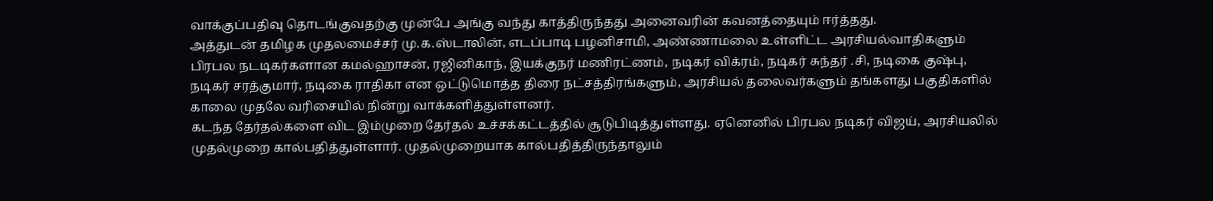வாக்குப்பதிவு தொடங்குவதற்கு முன்பே அங்கு வந்து காத்திருந்தது அனைவரின் கவனத்தையும் ஈர்த்தது.
அத்துடன் தமிழக முதலமைச்சர் மு.க.ஸ்டாலின், எடப்பாடி பழனிசாமி, அண்ணாமலை உள்ளிட்ட அரசியல்வாதிகளும் பிரபல நடடிகர்களான கமல்ஹாசன், ரஜினிகாந், இயக்குநர் மணிரட்ணம், நடிகர் விக்ரம், நடிகர் சுந்தர் .சி, நடிகை குஷ்பு, நடிகர் சரத்குமார், நடிகை ராதிகா என ஒட்டுமொத்த திரை நட்சத்திரங்களும், அரசியல் தலைவர்களும் தங்களது பகுதிகளில் காலை முதலே வரிசையில் நின்று வாக்களித்துள்ளனர்.
கடந்த தேர்தல்களை விட இம்முறை தேர்தல் உச்சக்கட்டத்தில் சூடுபிடித்துள்ளது. ஏனெனில் பிரபல நடிகர் விஜய், அரசியலில் முதல்முறை கால்பதித்துள்ளார். முதல்முறையாக கால்பதித்திருந்தாலும்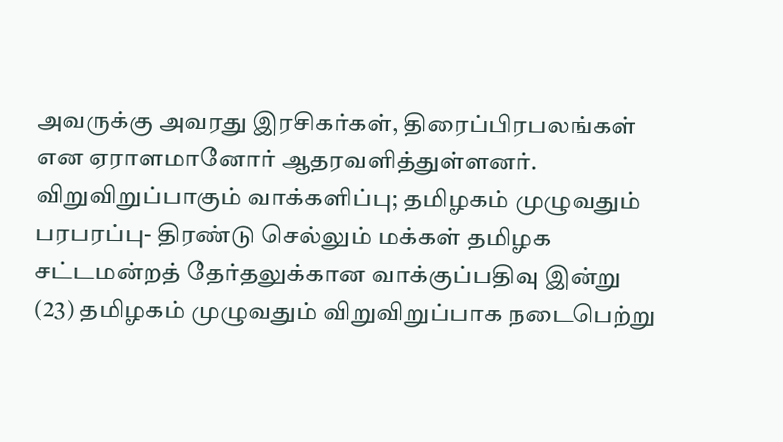அவருக்கு அவரது இரசிகர்கள், திரைப்பிரபலங்கள் என ஏராளமானோர் ஆதரவளித்துள்ளனர்.
விறுவிறுப்பாகும் வாக்களிப்பு; தமிழகம் முழுவதும் பரபரப்பு- திரண்டு செல்லும் மக்கள் தமிழக சட்டமன்றத் தேர்தலுக்கான வாக்குப்பதிவு இன்று (23) தமிழகம் முழுவதும் விறுவிறுப்பாக நடைபெற்று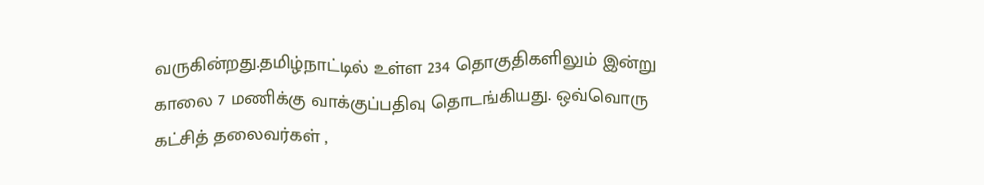வருகின்றது.தமிழ்நாட்டில் உள்ள 234 தொகுதிகளிலும் இன்று காலை 7 மணிக்கு வாக்குப்பதிவு தொடங்கியது. ஒவ்வொரு கட்சித் தலைவர்கள் ,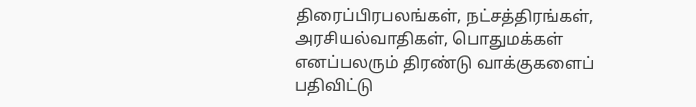திரைப்பிரபலங்கள், நட்சத்திரங்கள், அரசியல்வாதிகள், பொதுமக்கள் எனப்பலரும் திரண்டு வாக்குகளைப் பதிவிட்டு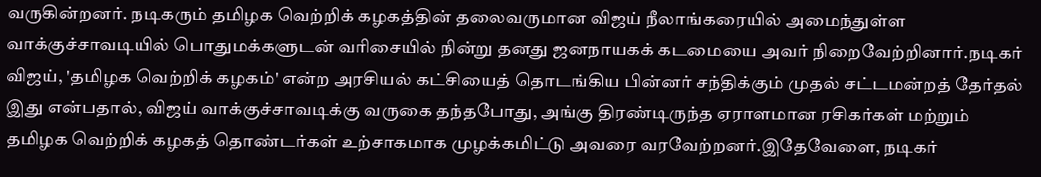வருகின்றனர். நடிகரும் தமிழக வெற்றிக் கழகத்தின் தலைவருமான விஜய் நீலாங்கரையில் அமைந்துள்ள வாக்குச்சாவடியில் பொதுமக்களுடன் வரிசையில் நின்று தனது ஜனநாயகக் கடமையை அவர் நிறைவேற்றினார்.நடிகர் விஜய், 'தமிழக வெற்றிக் கழகம்' என்ற அரசியல் கட்சியைத் தொடங்கிய பின்னர் சந்திக்கும் முதல் சட்டமன்றத் தேர்தல் இது என்பதால், விஜய் வாக்குச்சாவடிக்கு வருகை தந்தபோது, அங்கு திரண்டிருந்த ஏராளமான ரசிகர்கள் மற்றும் தமிழக வெற்றிக் கழகத் தொண்டர்கள் உற்சாகமாக முழக்கமிட்டு அவரை வரவேற்றனர்.இதேவேளை, நடிகர்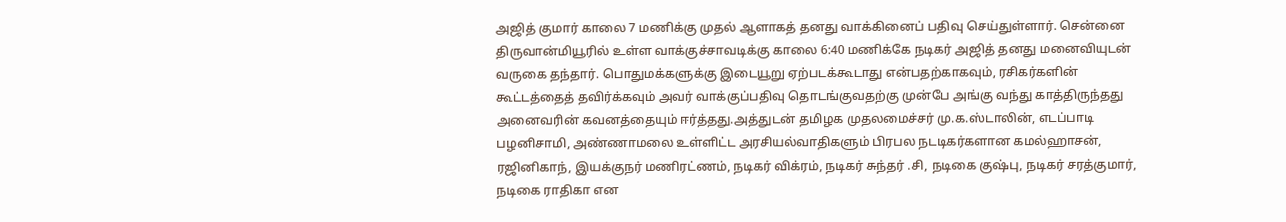அஜித் குமார் காலை 7 மணிக்கு முதல் ஆளாகத் தனது வாக்கினைப் பதிவு செய்துள்ளார். சென்னை திருவான்மியூரில் உள்ள வாக்குச்சாவடிக்கு காலை 6:40 மணிக்கே நடிகர் அஜித் தனது மனைவியுடன் வருகை தந்தார். பொதுமக்களுக்கு இடையூறு ஏற்படக்கூடாது என்பதற்காகவும், ரசிகர்களின் கூட்டத்தைத் தவிர்க்கவும் அவர் வாக்குப்பதிவு தொடங்குவதற்கு முன்பே அங்கு வந்து காத்திருந்தது அனைவரின் கவனத்தையும் ஈர்த்தது.அத்துடன் தமிழக முதலமைச்சர் மு.க.ஸ்டாலின், எடப்பாடி பழனிசாமி, அண்ணாமலை உள்ளிட்ட அரசியல்வாதிகளும் பிரபல நடடிகர்களான கமல்ஹாசன், ரஜினிகாந், இயக்குநர் மணிரட்ணம், நடிகர் விக்ரம், நடிகர் சுந்தர் .சி, நடிகை குஷ்பு, நடிகர் சரத்குமார், நடிகை ராதிகா என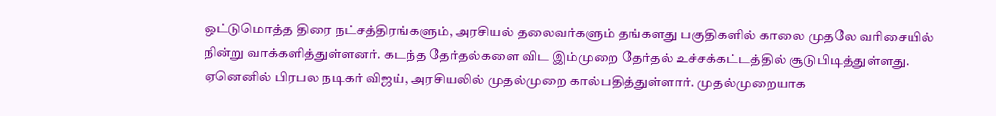ஒட்டுமொத்த திரை நட்சத்திரங்களும், அரசியல் தலைவர்களும் தங்களது பகுதிகளில் காலை முதலே வரிசையில் நின்று வாக்களித்துள்ளனர். கடந்த தேர்தல்களை விட இம்முறை தேர்தல் உச்சக்கட்டத்தில் சூடுபிடித்துள்ளது. ஏனெனில் பிரபல நடிகர் விஜய், அரசியலில் முதல்முறை கால்பதித்துள்ளார். முதல்முறையாக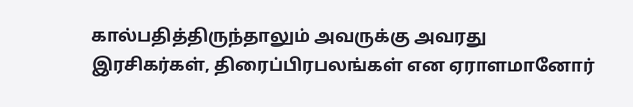கால்பதித்திருந்தாலும் அவருக்கு அவரது இரசிகர்கள், திரைப்பிரபலங்கள் என ஏராளமானோர்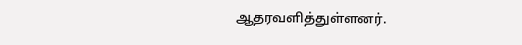ஆதரவளித்துள்ளனர்.